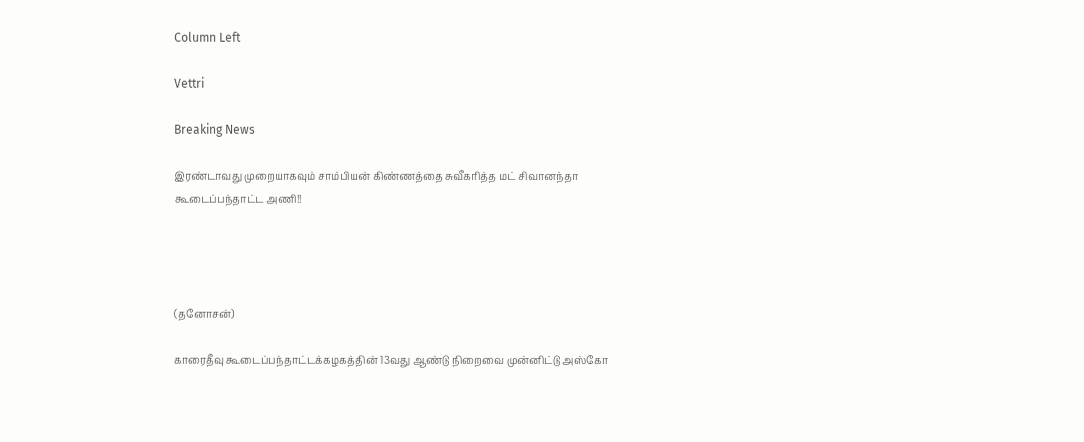Column Left

Vettri

Breaking News

இரண்டாவது முறையாகவும் சாம்பியன் கிண்ணத்தை சுவீகரித்த மட் சிவானந்தா கூடைப்பந்தாட்ட அணி!!




(தனோசன்)

காரைதீவு கூடைப்பந்தாட்டக்கழகத்தின் 13வது ஆண்டு நிறைவை முன்னிட்டு அஸ்கோ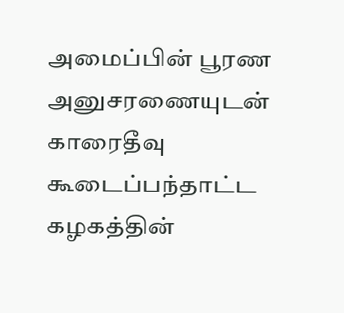அமைப்பின் பூரண அனுசரணையுடன் காரைதீவு கூடைப்பந்தாட்ட கழகத்தின்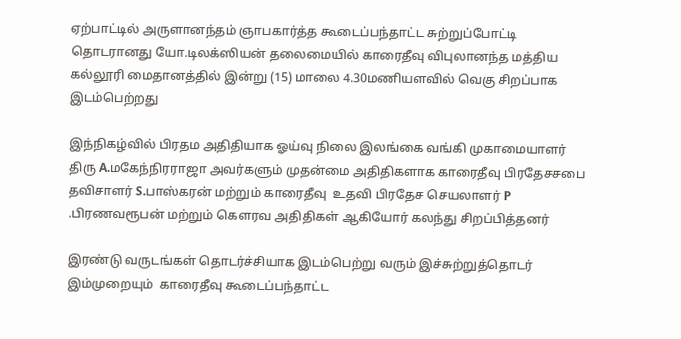ஏற்பாட்டில் அருளானந்தம் ஞாபகார்த்த கூடைப்பந்தாட்ட சுற்றுப்போட்டி தொடரானது யோ.டிலக்ஸியன் தலைமையில் காரைதீவு விபுலானந்த மத்திய கல்லூரி மைதானத்தில் இன்று (15) மாலை 4.30மணியளவில் வெகு சிறப்பாக இடம்பெற்றது

இந்நிகழ்வில் பிரதம அதிதியாக ஓய்வு நிலை இலங்கை வங்கி முகாமையாளர் திரு A.மகேந்நிரராஜா அவர்களும் முதன்மை அதிதிகளாக காரைதீவு பிரதேசசபை தவிசாளர் S.பாஸ்கரன் மற்றும் காரைதீவு  உதவி பிரதேச செயலாளர் P .பிரணவரூபன் மற்றும் கௌரவ அதிதிகள் ஆகியோர் கலந்து சிறப்பித்தனர்

இரண்டு வருடங்கள் தொடர்ச்சியாக இடம்பெற்று வரும் இச்சுற்றுத்தொடர் இம்முறையும்  காரைதீவு கூடைப்பந்தாட்ட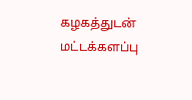கழகத்துடன் மட்டக்களப்பு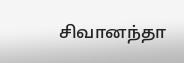சிவானந்தா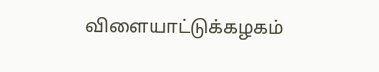விளையாட்டுக்கழகம்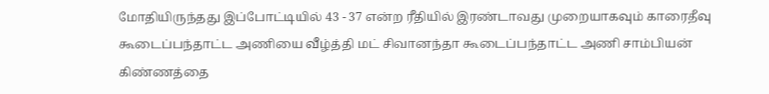மோதியிருந்தது இப்போட்டியில் 43 - 37 என்ற ரீதியில் இரண்டாவது முறையாகவும் காரைதீவு கூடைப்பந்தாட்ட அணியை வீழ்த்தி மட் சிவானந்தா கூடைப்பந்தாட்ட அணி சாம்பியன் கிண்ணத்தை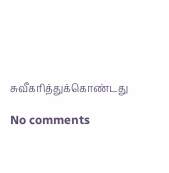சுவீகரித்துக்கொண்டது

No comments